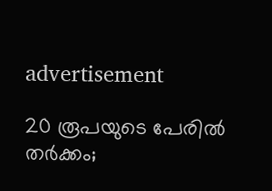advertisement

20 രൂപയുടെ പേരിൽ തർക്കം;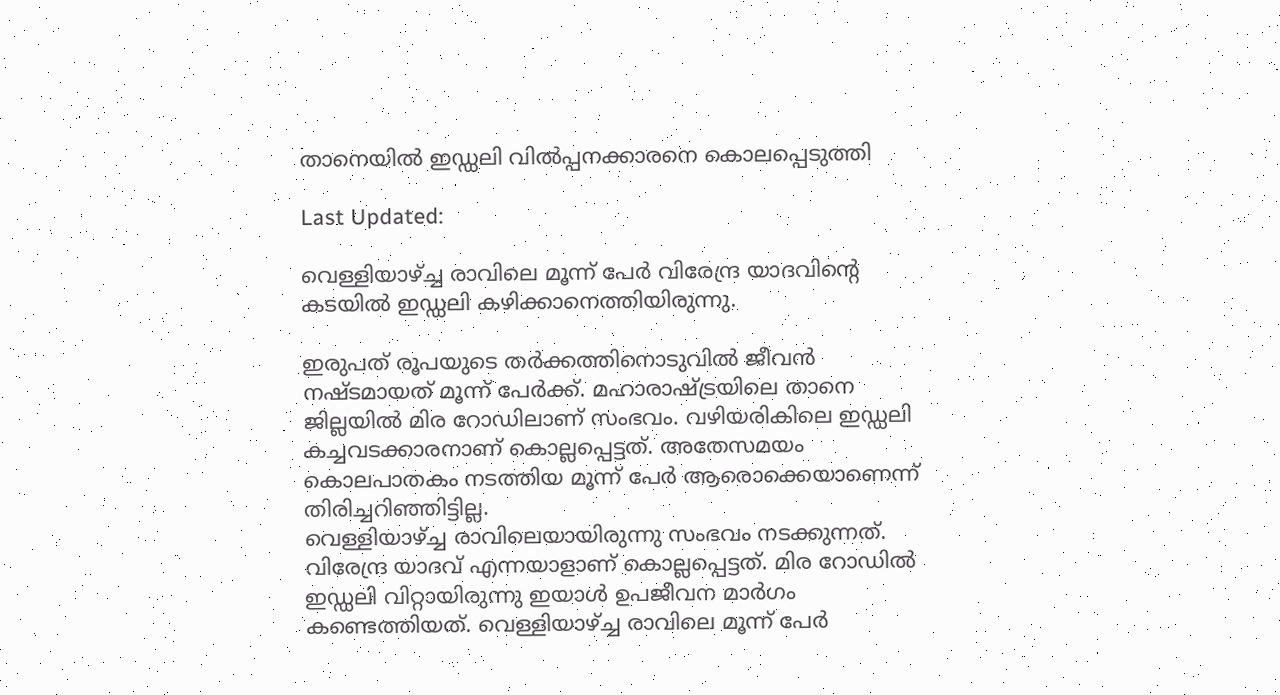താനെയിൽ ഇഡ്ഡലി വിൽപ്പനക്കാരനെ കൊലപ്പെടുത്തി

Last Updated:

വെള്ളിയാഴ്ച്ച രാവിലെ മൂന്ന് പേർ വിരേന്ദ്ര യാദവിന്റെ കടയിൽ ഇഡ്ഡലി കഴിക്കാനെത്തിയിരുന്നു.

ഇരുപത് രൂപയുടെ തർക്കത്തിനൊടുവിൽ ജീവൻ നഷ്ടമായത് മൂന്ന് പേർക്ക്. മഹാരാഷ്ട്രയിലെ താനെ ജില്ലയിൽ മിര റോഡിലാണ് സംഭവം. വഴിയരികിലെ ഇഡ്ഡലി കച്ചവടക്കാരനാണ് കൊല്ലപ്പെട്ടത്. അതേസമയം കൊലപാതകം നടത്തിയ മൂന്ന് പേർ ആരൊക്കെയാണെന്ന് തിരിച്ചറിഞ്ഞിട്ടില്ല.
വെള്ളിയാഴ്ച്ച രാവിലെയായിരുന്നു സംഭവം നടക്കുന്നത്. വിരേന്ദ്ര യാദവ് എന്നയാളാണ് കൊല്ലപ്പെട്ടത്. മിര റോഡിൽ ഇഡ്ഡലി വിറ്റായിരുന്നു ഇയാൾ ഉപജീവന മാർഗം കണ്ടെത്തിയത്. വെള്ളിയാഴ്ച്ച രാവിലെ മൂന്ന് പേർ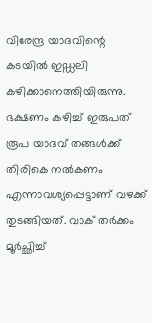വിരേന്ദ്ര യാദവിന്റെ കടയിൽ ഇഡ്ഡലി കഴിക്കാനെത്തിയിരുന്നു.
ഭക്ഷണം കഴിച്ച് ഇരുപത് രൂപ യാദവ് തങ്ങൾക്ക് തിരികെ നൽകണം എന്നാവശ്യപ്പെട്ടാണ് വഴക്ക് തുടങ്ങിയത്. വാക് തർക്കം മൂർച്ഛിച്ച്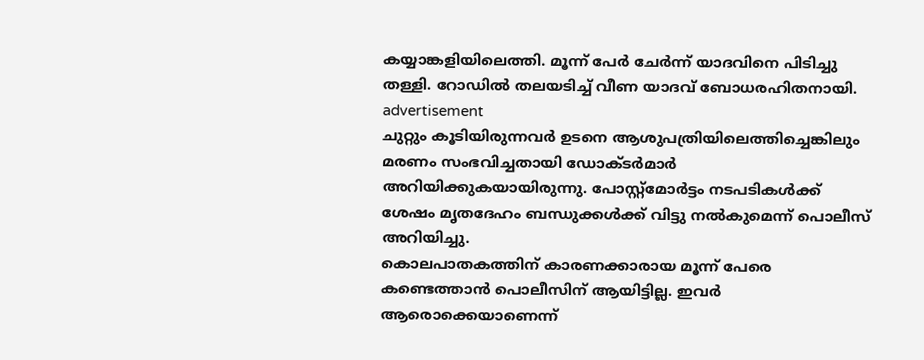കയ്യാങ്കളിയിലെത്തി. മൂന്ന് പേർ ചേർന്ന് യാദവിനെ പിടിച്ചു തള്ളി. റോഡിൽ തലയടിച്ച് വീണ യാദവ് ബോധരഹിതനായി.
advertisement
ചുറ്റും കൂടിയിരുന്നവർ ഉടനെ ആശുപത്രിയിലെത്തിച്ചെങ്കിലും മരണം സംഭവിച്ചതായി ഡോക്ടർമാർ അറിയിക്കുകയായിരുന്നു. പോസ്റ്റ്മോർട്ടം നടപടികൾക്ക് ശേഷം മൃതദേഹം ബന്ധുക്കൾക്ക് വിട്ടു നൽകുമെന്ന് പൊലീസ് അറിയിച്ചു.
കൊലപാതകത്തിന് കാരണക്കാരായ മൂന്ന് പേരെ കണ്ടെത്താൻ പൊലീസിന് ആയിട്ടില്ല. ഇവർ ആരൊക്കെയാണെന്ന്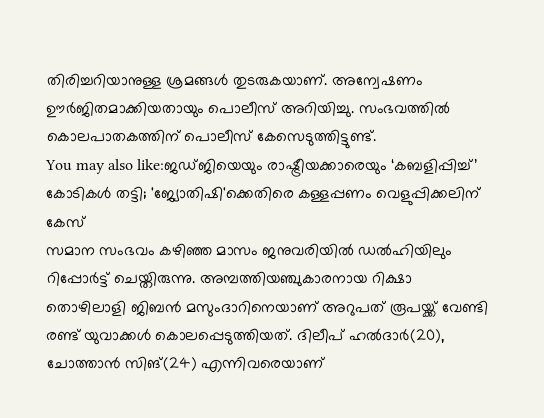തിരിച്ചറിയാനുള്ള ശ്രമങ്ങൾ തുടരുകയാണ്. അന്വേഷണം ഊർജിതമാക്കിയതായും പൊലീസ് അറിയിച്ചു. സംഭവത്തിൽ കൊലപാതകത്തിന് പൊലീസ് കേസെടുത്തിട്ടുണ്ട്.
You may also like:ജഡ്ജിയെയും രാഷ്ട്രീയക്കാരെയും ‘കബളിപ്പിച്ച്’ കോടികൾ തട്ടി; 'ജ്യോതിഷി'ക്കെതിരെ കള്ളപ്പണം വെളുപ്പിക്കലിന് കേസ്
സമാന സംഭവം കഴിഞ്ഞ മാസം ജനുവരിയിൽ ഡൽഹിയിലും റിപ്പോർട്ട് ചെയ്തിരുന്നു. അമ്പത്തിയഞ്ചുകാരനായ റിക്ഷാ തൊഴിലാളി ജിബൻ മസുംദാറിനെയാണ് അറുപത് രൂപയ്ക്ക് വേണ്ടി രണ്ട് യുവാക്കൾ കൊലപ്പെടുത്തിയത്. ദിലീപ് ഹൽദാർ(20), ചോത്താൻ സിങ്(24) എന്നിവരെയാണ്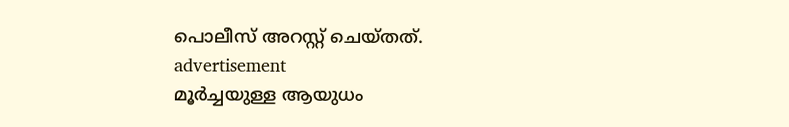പൊലീസ് അറസ്റ്റ് ചെയ്തത്.
advertisement
മൂർച്ചയുള്ള ആയുധം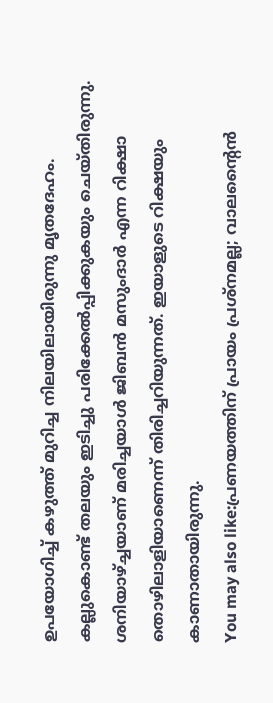ഉപയോഗിച്ച് കഴുത്ത് മുറിച്ച നിലയിലായിരുന്നു മൃതദേഹം. കല്ലുകൊണ്ട് തലയും ഇടിച്ചു പരിക്കേൽപ്പിക്കുകയും ചെയ്തിരുന്നു. ശനിയാഴ്ച്ചയാണ് മരിച്ചയാൾ ജിബൻ മസുംദാർ എന്ന റിക്ഷാ തൊഴിലാളിയാണെന്ന് തിരിച്ചറിയുന്നത്. ഇയാളുടെ റിക്ഷയും കാണാതായിരുന്നു.
You may also like:പ്രണയത്തിന് പ്രായം പ്രശ്നമല്ല; വാലന്‍റൈൻ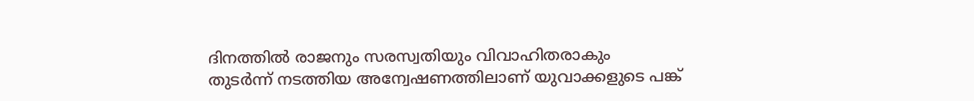ദിനത്തിൽ രാജനും സരസ്വതിയും വിവാഹിതരാകും
തുടർന്ന് നടത്തിയ അന്വേഷണത്തിലാണ് യുവാക്കളുടെ പങ്ക്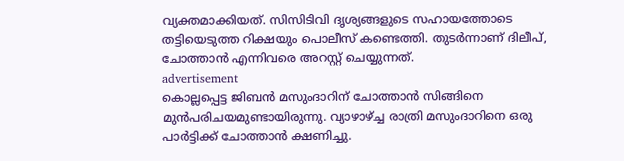വ്യക്തമാക്കിയത്. സിസിടിവി ദൃശ്യങ്ങളുടെ സഹായത്തോടെ തട്ടിയെടുത്ത റിക്ഷയും പൊലീസ് കണ്ടെത്തി. തുടർന്നാണ് ദിലീപ്, ചോത്താൻ എന്നിവരെ അറസ്റ്റ് ചെയ്യുന്നത്.
advertisement
കൊല്ലപ്പെട്ട ജിബൻ മസുംദാറിന് ചോത്താൻ സിങ്ങിനെ മുൻപരിചയമുണ്ടായിരുന്നു. വ്യാഴാഴ്ച്ച രാത്രി മസുംദാറിനെ ഒരു പാർട്ടിക്ക് ചോത്താൻ ക്ഷണിച്ചു.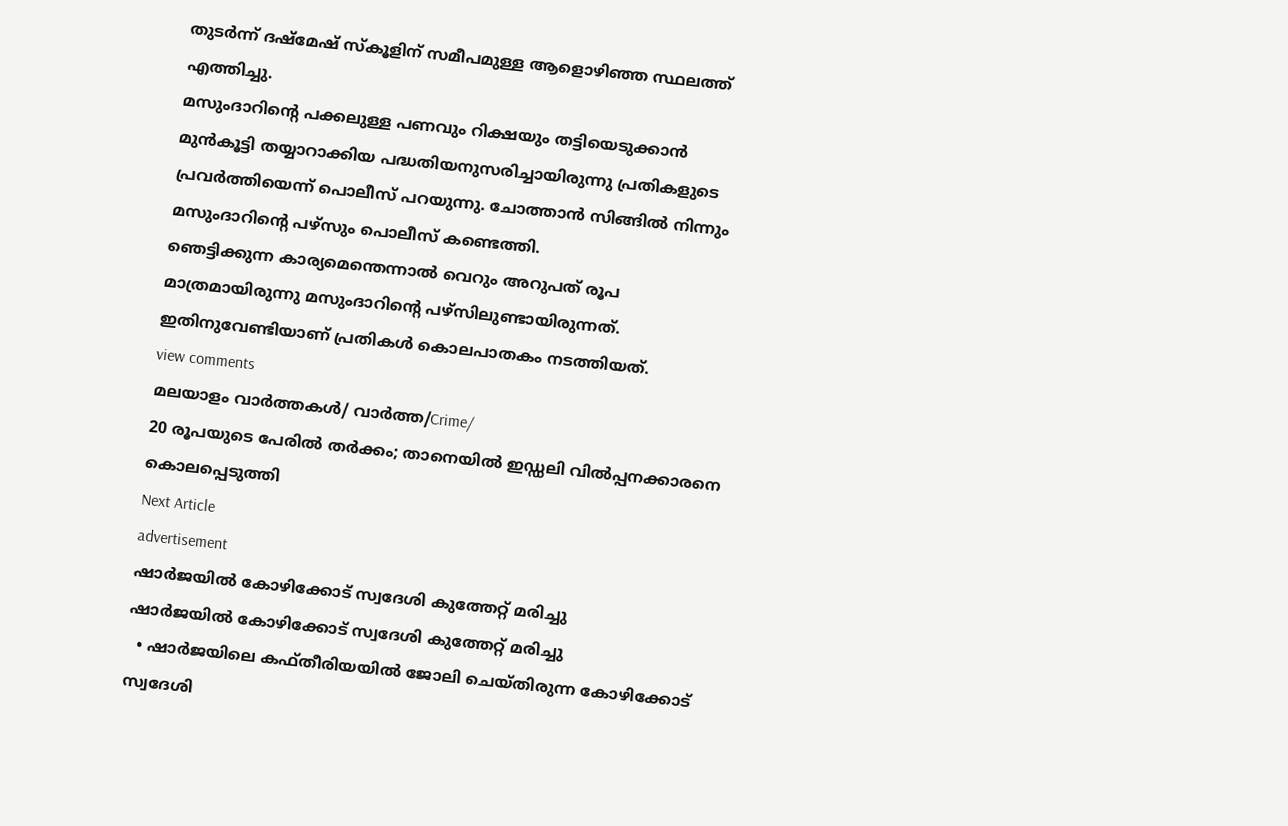തുടർന്ന് ദഷ്മേഷ് സ്കൂളിന് സമീപമുള്ള ആളൊഴിഞ്ഞ സ്ഥലത്ത് എത്തിച്ചു.
മസുംദാറിന്റെ പക്കലുള്ള പണവും റിക്ഷയും തട്ടിയെടുക്കാൻ മുൻകൂട്ടി തയ്യാറാക്കിയ പദ്ധതിയനുസരിച്ചായിരുന്നു പ്രതികളുടെ പ്രവർത്തിയെന്ന് പൊലീസ് പറയുന്നു. ചോത്താൻ സിങ്ങിൽ നിന്നും മസുംദാറിന്റെ പഴ്സും പൊലീസ് കണ്ടെത്തി.
ഞെട്ടിക്കുന്ന കാര്യമെന്തെന്നാൽ വെറും അറുപത് രൂപ മാത്രമായിരുന്നു മസുംദാറിന്റെ പഴ്സിലുണ്ടായിരുന്നത്. ഇതിനുവേണ്ടിയാണ് പ്രതികൾ കൊലപാതകം നടത്തിയത്.
view comments
മലയാളം വാർത്തകൾ/ വാർത്ത/Crime/
20 രൂപയുടെ പേരിൽ തർക്കം; താനെയിൽ ഇഡ്ഡലി വിൽപ്പനക്കാരനെ കൊലപ്പെടുത്തി
Next Article
advertisement
ഷാർജയിൽ കോഴിക്കോട് സ്വദേശി കുത്തേറ്റ് മരിച്ചു
ഷാർജയിൽ കോഴിക്കോട് സ്വദേശി കുത്തേറ്റ് മരിച്ചു
  • ഷാർജയിലെ കഫ്തീരിയയിൽ ജോലി ചെയ്തിരുന്ന കോഴിക്കോട് സ്വദേശി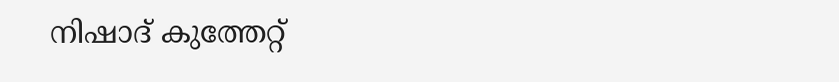നിഷാദ് കുത്തേറ്റ്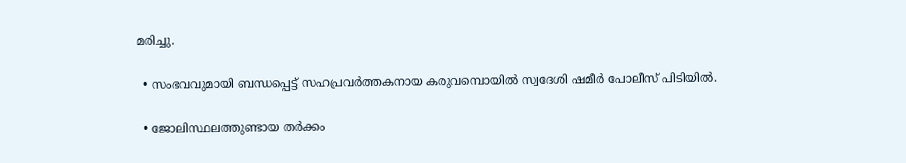മരിച്ചു.

  • സംഭവവുമായി ബന്ധപ്പെട്ട് സഹപ്രവർത്തകനായ കരുവമ്പൊയിൽ സ്വദേശി ഷമീർ പോലീസ് പിടിയിൽ.

  • ജോലിസ്ഥലത്തുണ്ടായ തർക്കം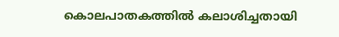കൊലപാതകത്തിൽ കലാശിച്ചതായി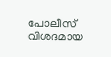പോലീസ് വിശദമായ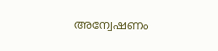അന്വേഷണം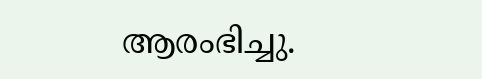ആരംഭിച്ചു.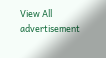View All
advertisement